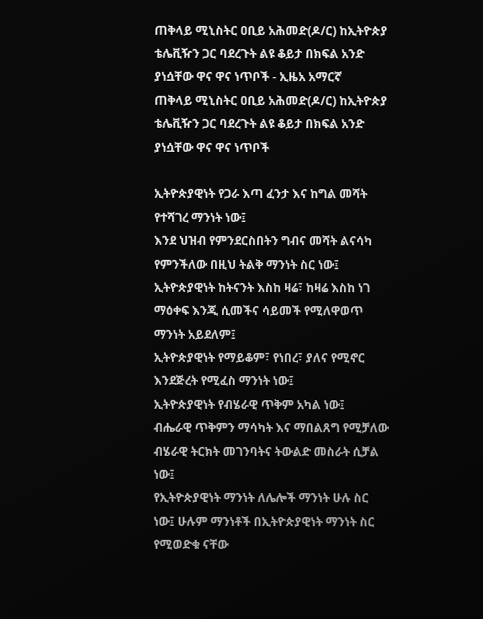ጠቅላይ ሚኒስትር ዐቢይ አሕመድ(ዶ/ር) ከኢትዮጵያ ቴሌቪዥን ጋር ባደረጉት ልዩ ቆይታ በክፍል አንድ ያነሷቸው ዋና ዋና ነጥቦች - ኢዜአ አማርኛ
ጠቅላይ ሚኒስትር ዐቢይ አሕመድ(ዶ/ር) ከኢትዮጵያ ቴሌቪዥን ጋር ባደረጉት ልዩ ቆይታ በክፍል አንድ ያነሷቸው ዋና ዋና ነጥቦች

ኢትዮጵያዊነት የጋራ እጣ ፈንታ እና ከግል መሻት የተሻገረ ማንነት ነው፤
እንደ ህዝብ የምንደርስበትን ግብና መሻት ልናሳካ የምንችለው በዚህ ትልቅ ማንነት ስር ነው፤
ኢትዮጵያዊነት ከትናንት እስከ ዛሬ፣ ከዛሬ እስከ ነገ ማዕቀፍ እንጂ ሲመችና ሳይመች የሚለዋወጥ ማንነት አይደለም፤
ኢትዮጵያዊነት የማይቆም፣ የነበረ፣ ያለና የሚኖር እንደጅረት የሚፈስ ማንነት ነው፤
ኢትዮጵያዊነት የብሄራዊ ጥቅም አካል ነው፤
ብሔራዊ ጥቅምን ማሳካት እና ማበልጸግ የሚቻለው ብሄራዊ ትርክት መገንባትና ትውልድ መስራት ሲቻል ነው፤
የኢትዮጵያዊነት ማንነት ለሌሎች ማንነት ሁሉ ስር ነው፤ ሁሉም ማንነቶች በኢትዮጵያዊነት ማንነት ስር የሚወድቁ ናቸው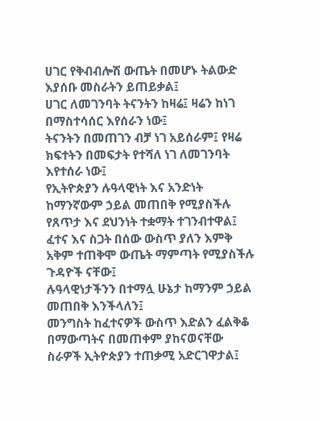ሀገር የቅብብሎሽ ውጤት በመሆኑ ትልውድ እያሰቡ መስራትን ይጠይቃል፤
ሀገር ለመገንባት ትናንትን ከዛሬ፤ ዛሬን ከነገ በማስተሳሰር እየሰራን ነው፤
ትናንትን በመጠገን ብቻ ነገ አይሰራም፤ የዛሬ ክፍተትን በመፍታት የተሻለ ነገ ለመገንባት እየተሰራ ነው፤
የኢትዮጵያን ሉዓላዊነት እና አንድነት ከማንኛውም ኃይል መጠበቅ የሚያስችሉ የጸጥታ እና ደህንነት ተቋማት ተገንብተዋል፤
ፈተና እና ስጋት በሰው ውስጥ ያለን እምቅ አቅም ተጠቅሞ ውጤት ማምጣት የሚያስችሉ ጉዳዮች ናቸው፤
ሉዓላዊነታችንን በተማሏ ሁኔታ ከማንም ኃይል መጠበቅ እንችላለን፤
መንግስት ከፈተናዎች ውስጥ እድልን ፈልቅቆ በማውጣትና በመጠቀም ያከናወናቸው ስራዎች ኢትዮጵያን ተጠቃሚ አድርገዋታል፤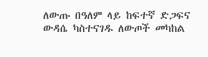ለውጡ በዓለም ላይ ከፍተኛ ድጋፍና ውዳሴ ካስተናገዱ ለውጦች መካከል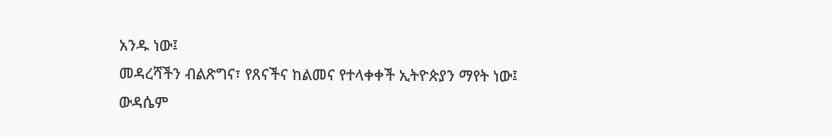አንዱ ነው፤
መዳረሻችን ብልጽግና፣ የጸናችና ከልመና የተላቀቀች ኢትዮጵያን ማየት ነው፤
ውዳሴም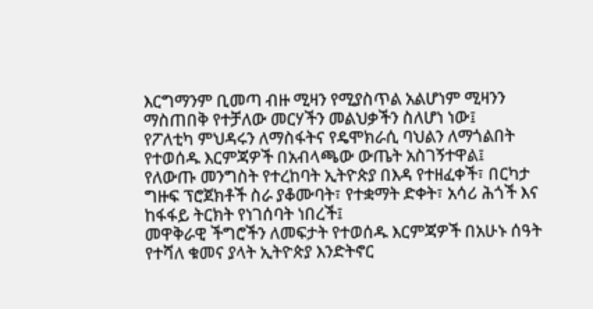እርግማንም ቢመጣ ብዙ ሚዛን የሚያስጥል አልሆነም ሚዛንን ማስጠበቅ የተቻለው መርሃችን መልህቃችን ስለሆነ ነው፤
የፖለቲካ ምህዳሩን ለማስፋትና የዴሞክራሲ ባህልን ለማጎልበት የተወሰዱ እርምጃዎች በአብላጫው ውጤት አስገኝተዋል፤
የለውጡ መንግስት የተረከባት ኢትዮጵያ በእዳ የተዘፈቀች፣ በርካታ ግዙፍ ፕሮጀክቶች ስራ ያቆሙባት፣ የተቋማት ድቀት፣ አሳሪ ሕጎች እና ከፋፋይ ትርክት የነገሰባት ነበረች፤
መዋቅራዊ ችግሮችን ለመፍታት የተወሰዱ እርምጃዎች በአሁኑ ሰዓት የተሻለ ቁመና ያላት ኢትዮጵያ እንድትኖር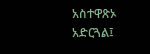አስተዋጽኦ አድርጓል፤